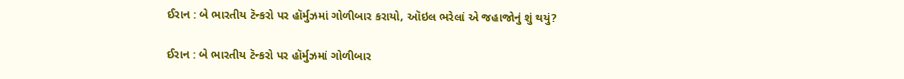ઈરાન : બે ભારતીય ટૅન્કરો પર હૉર્મુઝમાં ગોળીબાર કરાયો, ઑઇલ ભરેલાં એ જહાજોનું શું થયું?

ઈરાન : બે ભારતીય ટૅન્કરો પર હૉર્મુઝમાં ગોળીબાર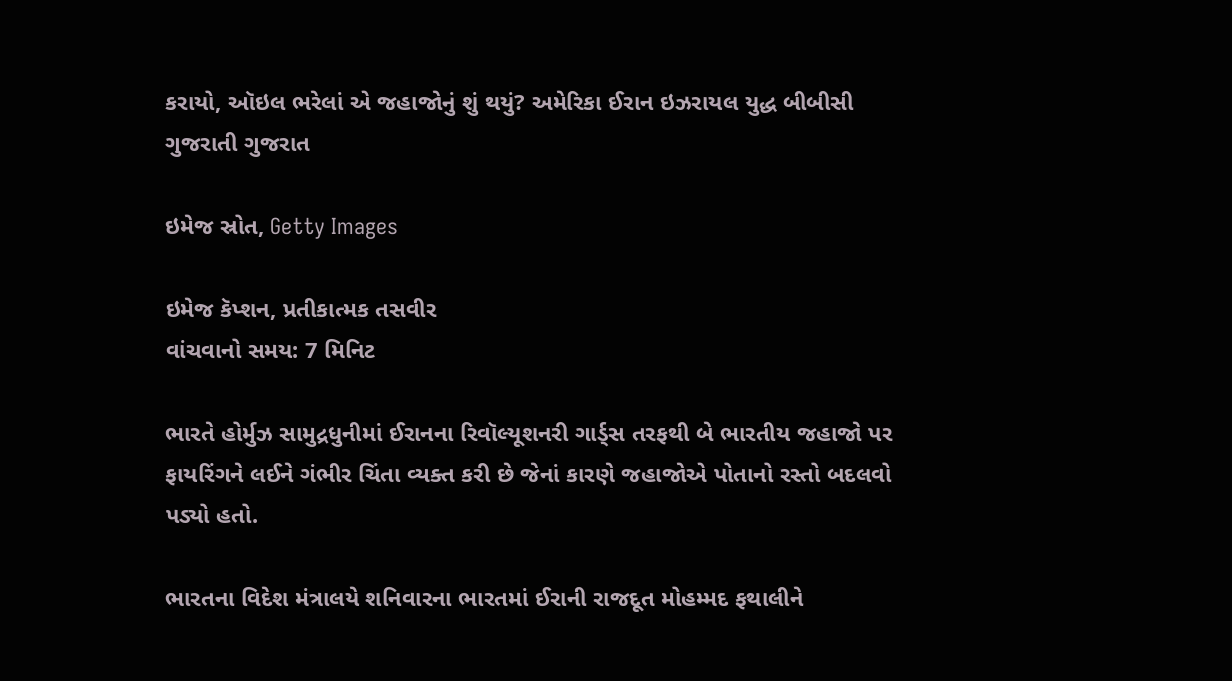કરાયો, ઑઇલ ભરેલાં એ જહાજોનું શું થયું? અમેરિકા ઈરાન ઇઝરાયલ યુદ્ધ બીબીસી ગુજરાતી ગુજરાત

ઇમેજ સ્રોત, Getty Images

ઇમેજ કૅપ્શન, પ્રતીકાત્મક તસવીર
વાંચવાનો સમય: 7 મિનિટ

ભારતે હોર્મુઝ સામુદ્રધુનીમાં ઈરાનના રિવૉલ્યૂશનરી ગાર્ડ્સ તરફથી બે ભારતીય જહાજો પર ફાયરિંગને લઈને ગંભીર ચિંતા વ્યક્ત કરી છે જેનાં કારણે જહાજોએ પોતાનો રસ્તો બદલવો પડ્યો હતો.

ભારતના વિદેશ મંત્રાલયે શનિવારના ભારતમાં ઈરાની રાજદૂત મોહમ્મદ ફથાલીને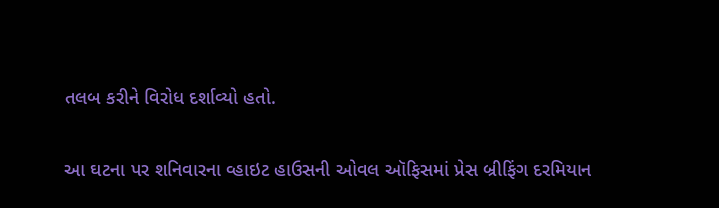તલબ કરીને વિરોધ દર્શાવ્યો હતો.

આ ઘટના પર શનિવારના વ્હાઇટ હાઉસની ઓવલ ઑફિસમાં પ્રેસ બ્રીફિંગ દરમિયાન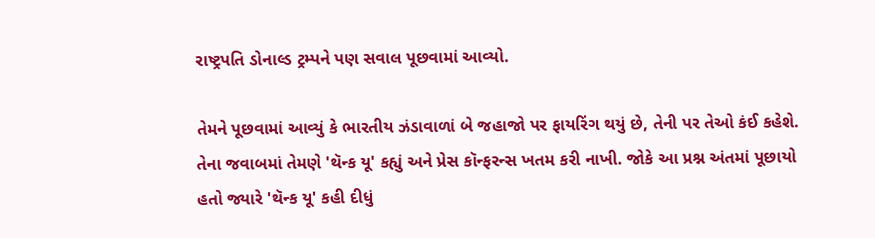રાષ્ટ્રપતિ ડોનાલ્ડ ટ્રમ્પને પણ સવાલ પૂછવામાં આવ્યો.

તેમને પૂછવામાં આવ્યું કે ભારતીય ઝંડાવાળાં બે જહાજો પર ફાયરિંગ થયું છે, તેની પર તેઓ કંઈ કહેશે. તેના જવાબમાં તેમણે 'થૅન્ક યૂ' કહ્યું અને પ્રેસ કૉન્ફરન્સ ખતમ કરી નાખી. જોકે આ પ્રશ્ન અંતમાં પૂછાયો હતો જ્યારે 'થૅન્ક યૂ' કહી દીધું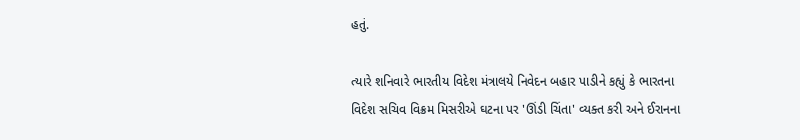હતું.

ત્યારે શનિવારે ભારતીય વિદેશ મંત્રાલયે નિવેદન બહાર પાડીને કહ્યું કે ભારતના વિદેશ સચિવ વિક્રમ મિસરીએ ઘટના પર 'ઊંડી ચિંતા' વ્યક્ત કરી અને ઈરાનના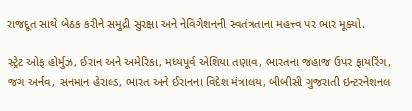રાજદૂત સાથે બેઠક કરીને સમુદ્રી સુરક્ષા અને નેવિગેશનની સ્વતંત્રતાના મહત્ત્વ પર ભાર મૂક્યો.

સ્ટ્રેટ ઓફ હોર્મુઝ, ઈરાન અને અમેરિકા, મધ્યપૂર્વ એશિયા તણાવ, ભારતના જહાજ ઉપર ફાયરિંગ, જગ અર્નવ, સનમાન હેરાલ્ડ, ભારત અને ઈરાનના વિદેશ મંત્રાલય, બીબીસી ગુજરાતી ઇન્ટરનેશનલ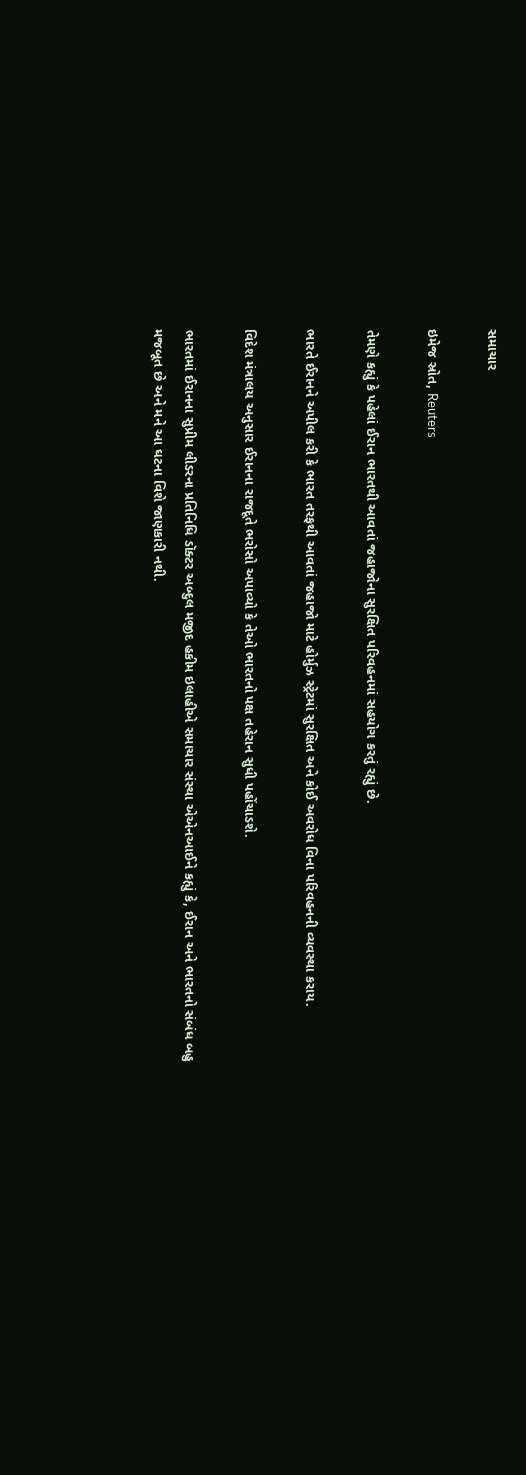સમાચાર

ઇમેજ સ્રોત, Reuters

તેમણે કહ્યું કે પહેલાં ઈરાન ભારતથી આવતાં જહાજોના સુરક્ષિત પરિવહનમાં સહયોગ કરતું રહ્યું છે.

ભારતે ઈરાનને અપીલ કરી કે ભારત તરફથી આવતાં જહાજો માટે હોર્મુઝ સ્ટ્રેટમાં સુરક્ષિત અને કોઈ અવરોધ વિના પરિવહનની વ્યવસ્થા કરાય.

વિદેશ મંત્રાલય અનુસાર ઈરાનના રાજદૂતે ભરોસો અપાવ્યો કે તેઓ ભારતનો પક્ષ તહેરાન સુધી પહોંચાડશે.

ભારતમાં ઈરાનના સુપ્રીમ લીડરના પ્રતિનિધિ ડૉક્ટર અબ્દુલ મજીદ હકીમ ઇલાહીએ સમાચાર સંસ્થા એએનઆઈને કહ્યું કે, ઈરાન અને ભારતનો સંબંધ બહુ મજબૂત છે અને મને આ ઘટના વિશે જાણકારી નથી.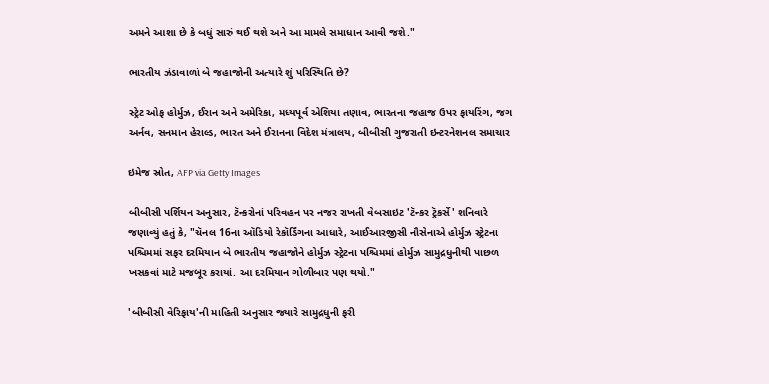અમને આશા છે કે બધું સારું થઈ થશે અને આ મામલે સમાધાન આવી જશે."

ભારતીય ઝંડાવાળાં બે જહાજોની અત્યારે શું પરિસ્થિતિ છે?

સ્ટ્રેટ ઓફ હોર્મુઝ, ઈરાન અને અમેરિકા, મધ્યપૂર્વ એશિયા તણાવ, ભારતના જહાજ ઉપર ફાયરિંગ, જગ અર્નવ, સનમાન હેરાલ્ડ, ભારત અને ઈરાનના વિદેશ મંત્રાલય, બીબીસી ગુજરાતી ઇન્ટરનેશનલ સમાચાર

ઇમેજ સ્રોત, AFP via Getty Images

બીબીસી પર્શિયન અનુસાર, ટૅન્કરોનાં પરિવહન પર નજર રાખતી વેબસાઇટ 'ટૅન્કર ટ્રૅકર્સે' શનિવારે જણાવ્યું હતું કે, "ચૅનલ 16ના ઑડિયો રેકૉર્ડિંગના આધારે, આઈઆરજીસી નૌસેનાએ હોર્મુઝ સ્ટ્રેટના પશ્ચિમમાં સફર દરમિયાન બે ભારતીય જહાજોને હોર્મુઝ સ્ટ્રેટના પશ્ચિમમાં હોર્મુઝ સામુદ્રધુનીથી પાછળ ખસકવાં માટે મજબૂર કરાયાં. આ દરમિયાન ગોળીબાર પણ થયો."

'બીબીસી વેરિફાય'ની માહિતી અનુસાર જ્યારે સામુદ્રધુની ફરી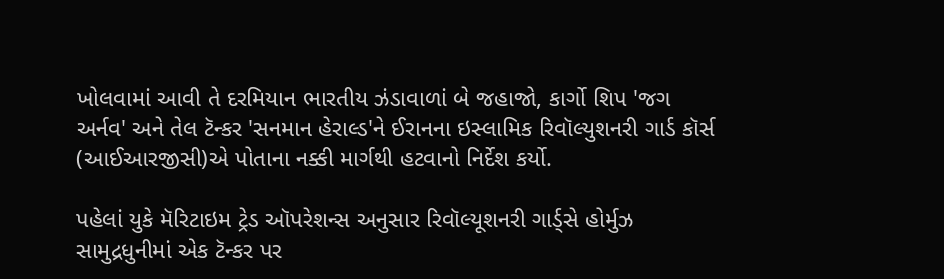ખોલવામાં આવી તે દરમિયાન ભારતીય ઝંડાવાળાં બે જહાજો, કાર્ગો શિપ 'જગ અર્નવ' અને તેલ ટૅન્કર 'સનમાન હેરાલ્ડ'ને ઈરાનના ઇસ્લામિક રિવૉલ્યુશનરી ગાર્ડ કૉર્સ (આઈઆરજીસી)એ પોતાના નક્કી માર્ગથી હટવાનો નિર્દેશ કર્યો.

પહેલાં યુકે મૅરિટાઇમ ટ્રેડ ઑપરેશન્સ અનુસાર રિવૉલ્યૂશનરી ગાર્ડ્સે હોર્મુઝ સામુદ્રધુનીમાં એક ટૅન્કર પર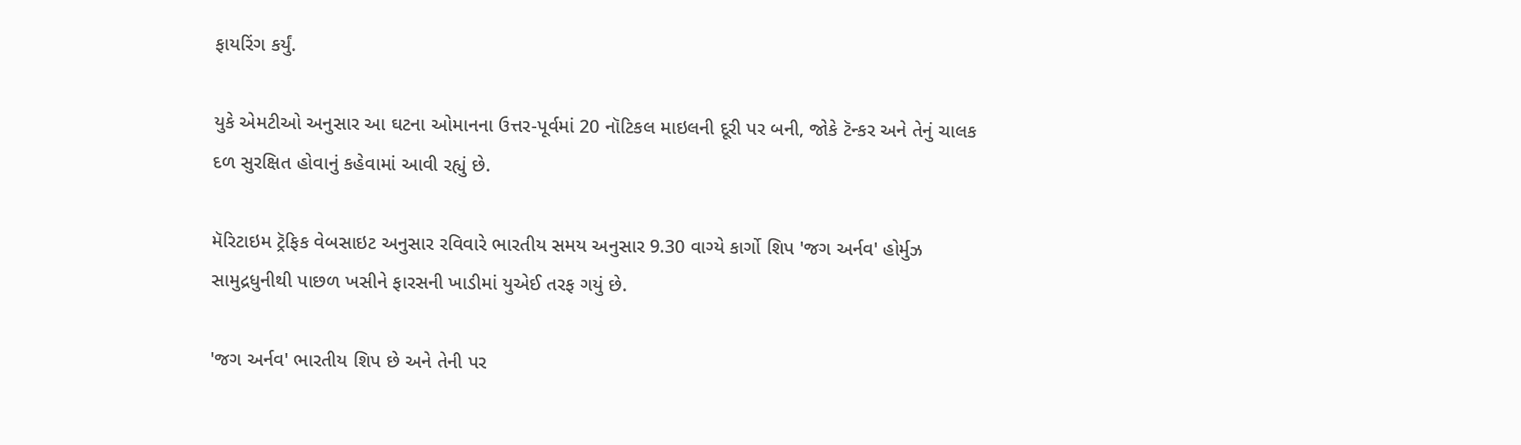ફાયરિંગ કર્યું.

યુકે એમટીઓ અનુસાર આ ઘટના ઓમાનના ઉત્તર-પૂર્વમાં 20 નૉટિકલ માઇલની દૂરી પર બની, જોકે ટૅન્કર અને તેનું ચાલક દળ સુરક્ષિત હોવાનું કહેવામાં આવી રહ્યું છે.

મૅરિટાઇમ ટ્રૅફિક વેબસાઇટ અનુસાર રવિવારે ભારતીય સમય અનુસાર 9.30 વાગ્યે કાર્ગો શિપ 'જગ અર્નવ' હોર્મુઝ સામુદ્રધુનીથી પાછળ ખસીને ફારસની ખાડીમાં યુએઈ તરફ ગયું છે.

'જગ અર્નવ' ભારતીય શિપ છે અને તેની પર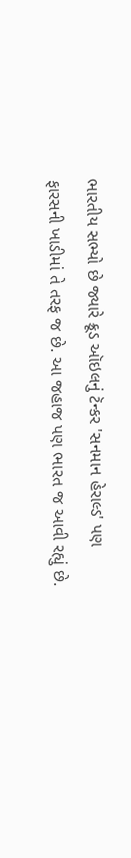ભારતીય સભ્યો છે જ્યારે ક્રૂડ ઑઇલનું ટૅન્કર 'સનમાન હેરાલ્ડ' પણ ફારસની ખાડીમાં તે તરફ જ છે. આ જહાજ પણ ભારત જ આવી રહ્યું છે.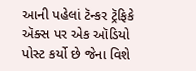આની પહેલાં ટૅન્કર ટ્રૅફિકે ઍક્સ પર એક ઑડિયો પોસ્ટ કર્યો છે જેના વિશે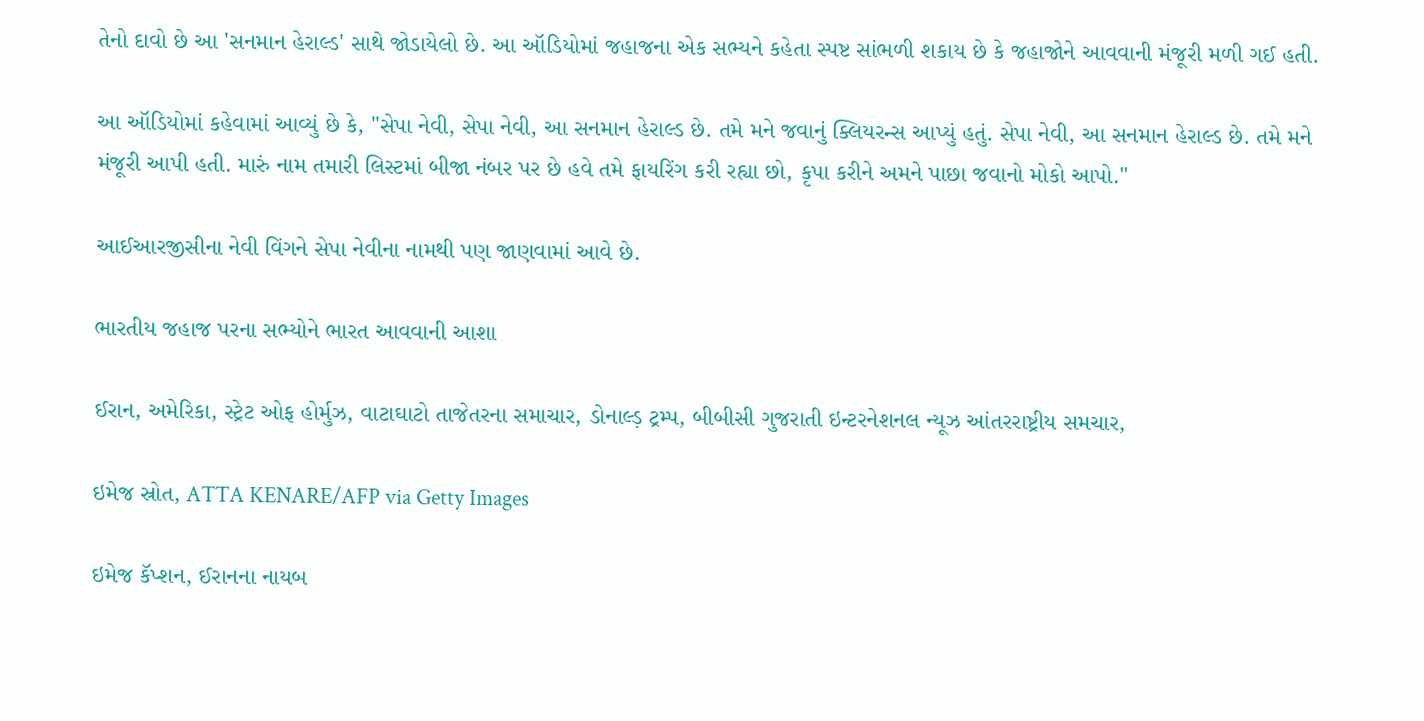તેનો દાવો છે આ 'સનમાન હેરાલ્ડ' સાથે જોડાયેલો છે. આ ઑડિયોમાં જહાજના એક સભ્યને કહેતા સ્પષ્ટ સાંભળી શકાય છે કે જહાજોને આવવાની મંજૂરી મળી ગઈ હતી.

આ ઑડિયોમાં કહેવામાં આવ્યું છે કે, "સેપા નેવી, સેપા નેવી, આ સનમાન હેરાલ્ડ છે. તમે મને જવાનું ક્લિયરન્સ આપ્યું હતું. સેપા નેવી, આ સનમાન હેરાલ્ડ છે. તમે મને મંજૂરી આપી હતી. મારું નામ તમારી લિસ્ટમાં બીજા નંબર પર છે હવે તમે ફાયરિંગ કરી રહ્યા છો, કૃપા કરીને અમને પાછા જવાનો મોકો આપો."

આઈઆરજીસીના નેવી વિંગને સેપા નેવીના નામથી પણ જાણવામાં આવે છે.

ભારતીય જહાજ પરના સભ્યોને ભારત આવવાની આશા

ઈરાન, અમેરિકા, સ્ટ્રેટ ઓફ હોર્મુઝ, વાટાઘાટો તાજેતરના સમાચાર, ડોનાલ્ડ઼ ટ્રમ્પ, બીબીસી ગુજરાતી ઇન્ટરનેશનલ ન્યૂઝ આંતરરાષ્ટ્રીય સમચાર,

ઇમેજ સ્રોત, ATTA KENARE/AFP via Getty Images

ઇમેજ કૅપ્શન, ઈરાનના નાયબ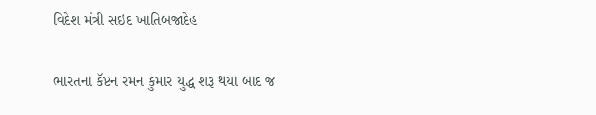વિદેશ મંત્રી સઇદ ખાતિબજાદેહ

ભારતના કૅપ્ટન રમન કુમાર યુદ્ધ શરૂ થયા બાદ જ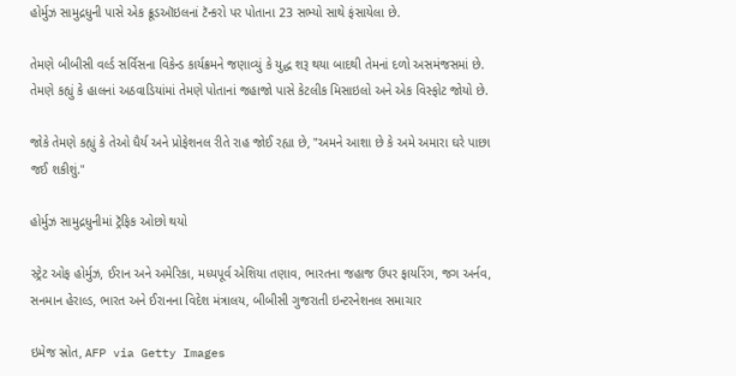હોર્મુઝ સામુદ્રધુની પાસે એક ક્રૂડઑઇલનાં ટૅન્કરો પર પોતાના 23 સભ્યો સાથે ફંસાયેલા છે.

તેમણે બીબીસી વર્લ્ડ સર્વિસના વિકેન્ડ કાર્યક્રમને જણાવ્યું કે યુદ્ધ શરૂ થયા બાદથી તેમનાં દળો અસમંજસમાં છે. તેમણે કહ્યું કે હાલનાં અઠવાડિયાંમાં તેમણે પોતાનાં જહાજો પાસે કેટલીક મિસાઇલો અને એક વિસ્ફોટ જોયો છે.

જોકે તેમણે કહ્યું કે તેઓ ધૈર્ય અને પ્રોફેશનલ રીતે રાહ જોઈ રહ્યા છે, "અમને આશા છે કે અમે અમારા ઘરે પાછા જઈ શકીશું."

હોર્મુઝ સામુદ્રધુનીમાં ટ્રૅફિક ઓછો થયો

સ્ટ્રેટ ઓફ હોર્મુઝ, ઈરાન અને અમેરિકા, મધ્યપૂર્વ એશિયા તણાવ, ભારતના જહાજ ઉપર ફાયરિંગ, જગ અર્નવ, સનમાન હેરાલ્ડ, ભારત અને ઈરાનના વિદેશ મંત્રાલય, બીબીસી ગુજરાતી ઇન્ટરનેશનલ સમાચાર

ઇમેજ સ્રોત, AFP via Getty Images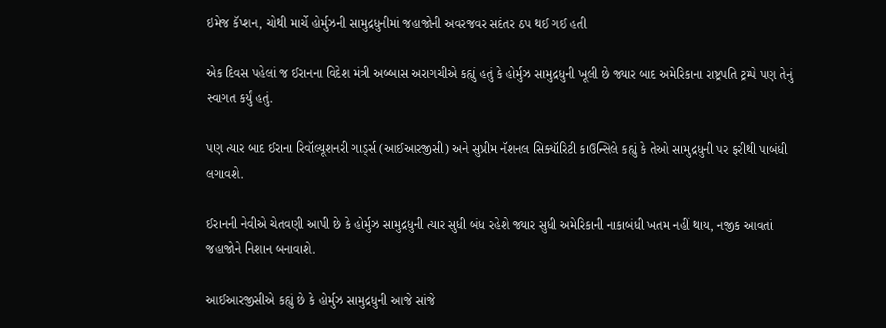ઇમેજ કૅપ્શન, ચોથી માર્ચે હોર્મુઝની સામુદ્રધુનીમાં જહાજોની અવરજવર સદંતર ઠપ થઈ ગઈ હતી

એક દિવસ પહેલાં જ ઈરાનના વિદેશ મંત્રી અબ્બાસ અરાગચીએ કહ્યું હતું કે હોર્મુઝ સામુદ્રધુની ખૂલી છે જ્યાર બાદ અમેરિકાના રાષ્ટ્રપતિ ટ્રમ્પે પણ તેનું સ્વાગત કર્યું હતું.

પણ ત્યાર બાદ ઈરાના રિવૉલ્યૂશનરી ગાર્ડ્સ (આઈઆરજીસી) અને સુપ્રીમ નૅશનલ સિક્યૉરિટી કાઉન્સિલે કહ્યું કે તેઓ સામુદ્રધુની પર ફરીથી પાબંધી લગાવશે.

ઈરાનની નેવીએ ચેતવણી આપી છે કે હોર્મુઝ સામુદ્રધુની ત્યાર સુધી બંધ રહેશે જ્યાર સુધી અમેરિકાની નાકાબંધી ખતમ નહીં થાય, નજીક આવતાં જહાજોને નિશાન બનાવાશે.

આઈઆરજીસીએ કહ્યું છે કે હોર્મુઝ સામુદ્રધુની આજે સાંજે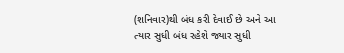(શનિવાર)થી બંધ કરી દેવાઈ છે અને આ ત્યાર સુધી બંધ રહેશે જ્યાર સુધી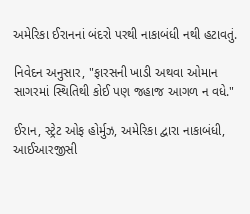અમેરિકા ઈરાનનાં બંદરો પરથી નાકાબંધી નથી હટાવતું.

નિવેદન અનુસાર, "ફારસની ખાડી અથવા ઓમાન સાગરમાં સ્થિતિથી કોઈ પણ જહાજ આગળ ન વધે."

ઈરાન, સ્ટ્રેટ ઓફ હોર્મુઝ, અમેરિકા દ્વારા નાકાબંધી, આઈઆરજીસી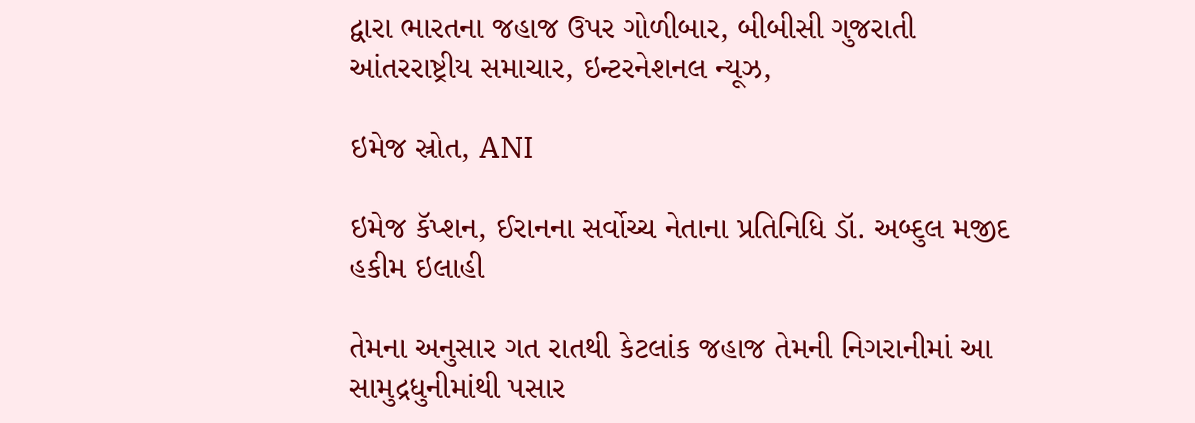દ્વારા ભારતના જહાજ ઉપર ગોળીબાર, બીબીસી ગુજરાતી આંતરરાષ્ટ્રીય સમાચાર, ઇન્ટરનેશનલ ન્યૂઝ,

ઇમેજ સ્રોત, ANI

ઇમેજ કૅપ્શન, ઈરાનના સર્વોચ્ચ નેતાના પ્રતિનિધિ ડૉ. અબ્દુલ મજીદ હકીમ ઇલાહી

તેમના અનુસાર ગત રાતથી કેટલાંક જહાજ તેમની નિગરાનીમાં આ સામુદ્રધુનીમાંથી પસાર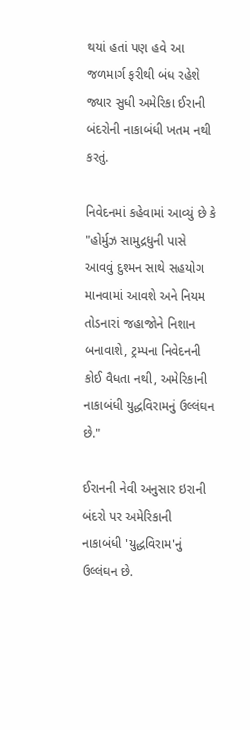થયાં હતાં પણ હવે આ જળમાર્ગ ફરીથી બંધ રહેશે જ્યાર સુધી અમેરિકા ઈરાની બંદરોની નાકાબંધી ખતમ નથી કરતું.

નિવેદનમાં કહેવામાં આવ્યું છે કે "હોર્મુઝ સામુદ્રધુની પાસે આવવું દુશ્મન સાથે સહયોગ માનવામાં આવશે અને નિયમ તોડનારાં જહાજોને નિશાન બનાવાશે, ટ્રમ્પના નિવેદનની કોઈ વૈધતા નથી, અમેરિકાની નાકાબંધી યુદ્ધવિરામનું ઉલ્લંઘન છે."

ઈરાનની નેવી અનુસાર ઇરાની બંદરો પર અમેરિકાની નાકાબંધી 'યુદ્ધવિરામ'નું ઉલ્લંઘન છે.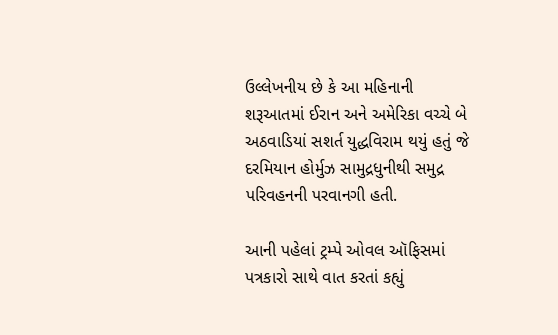ઉલ્લેખનીય છે કે આ મહિનાની શરૂઆતમાં ઈરાન અને અમેરિકા વચ્ચે બે અઠવાડિયાં સશર્ત યુદ્ધવિરામ થયું હતું જે દરમિયાન હોર્મુઝ સામુદ્રધુનીથી સમુદ્ર પરિવહનની પરવાનગી હતી.

આની પહેલાં ટ્રમ્પે ઓવલ ઑફિસમાં પત્રકારો સાથે વાત કરતાં કહ્યું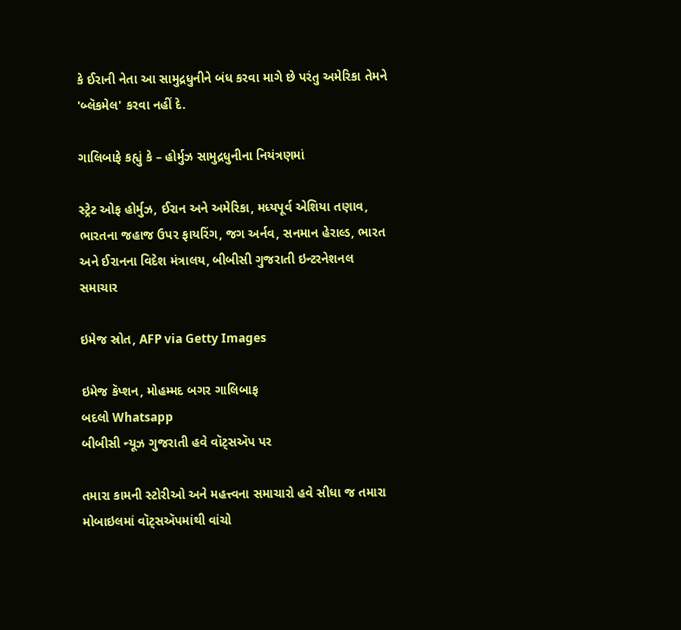કે ઈરાની નેતા આ સામુદ્રધુનીને બંધ કરવા માગે છે પરંતુ અમેરિકા તેમને 'બ્લૅકમેલ' કરવા નહીં દે.

ગાલિબાફે કહ્યું કે – હોર્મુઝ સામુદ્રધુનીના નિયંત્રણમાં

સ્ટ્રેટ ઓફ હોર્મુઝ, ઈરાન અને અમેરિકા, મધ્યપૂર્વ એશિયા તણાવ, ભારતના જહાજ ઉપર ફાયરિંગ, જગ અર્નવ, સનમાન હેરાલ્ડ, ભારત અને ઈરાનના વિદેશ મંત્રાલય, બીબીસી ગુજરાતી ઇન્ટરનેશનલ સમાચાર

ઇમેજ સ્રોત, AFP via Getty Images

ઇમેજ કૅપ્શન, મોહમ્મદ બગર ગાલિબાફ
બદલો Whatsapp
બીબીસી ન્યૂઝ ગુજરાતી હવે વૉટ્સઍપ પર

તમારા કામની સ્ટોરીઓ અને મહત્ત્વના સમાચારો હવે સીધા જ તમારા મોબાઇલમાં વૉટ્સઍપમાંથી વાંચો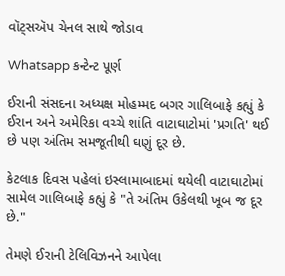વૉટ્સઍપ ચેનલ સાથે જોડાવ

Whatsapp કન્ટેન્ટ પૂર્ણ

ઈરાની સંસદના અધ્યક્ષ મોહમ્મદ બગર ગાલિબાફે કહ્યું કે ઈરાન અને અમેરિકા વચ્ચે શાંતિ વાટાઘાટોમાં 'પ્રગતિ' થઈ છે પણ અંતિમ સમજૂતીથી ઘણું દૂર છે.

કેટલાક દિવસ પહેલાં ઇસ્લામાબાદમાં થયેલી વાટાઘાટોમાં સામેલ ગાલિબાફે કહ્યું કે "તે અંતિમ ઉકેલથી ખૂબ જ દૂર છે."

તેમણે ઈરાની ટેલિવિઝનને આપેલા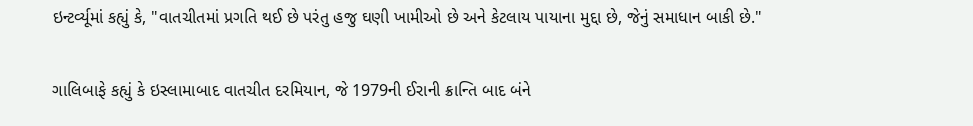ઇન્ટર્વ્યૂમાં કહ્યું કે, "વાતચીતમાં પ્રગતિ થઈ છે પરંતુ હજુ ઘણી ખામીઓ છે અને કેટલાય પાયાના મુદ્દા છે, જેનું સમાધાન બાકી છે."

ગાલિબાફે કહ્યું કે ઇસ્લામાબાદ વાતચીત દરમિયાન, જે 1979ની ઈરાની ક્રાન્તિ બાદ બંને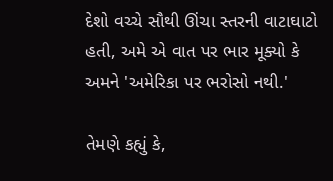દેશો વચ્ચે સૌથી ઊંચા સ્તરની વાટાઘાટો હતી, અમે એ વાત પર ભાર મૂક્યો કે અમને 'અમેરિકા પર ભરોસો નથી.'

તેમણે કહ્યું કે,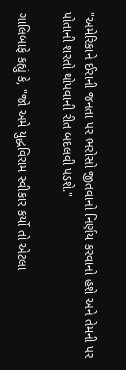"અમેરિકાને ઈરાની જનતા પર ભરોસો જીતવાનો નિર્ણય કરવાનો હશે અને તેમની પર પોતાની શરતો થોપવાની રીત બદલવી પડશે."

ગાલિબાફે કહ્યું કે, "જો અમે યુદ્ધવિરામ સ્વીકાર કર્યો તો એટલા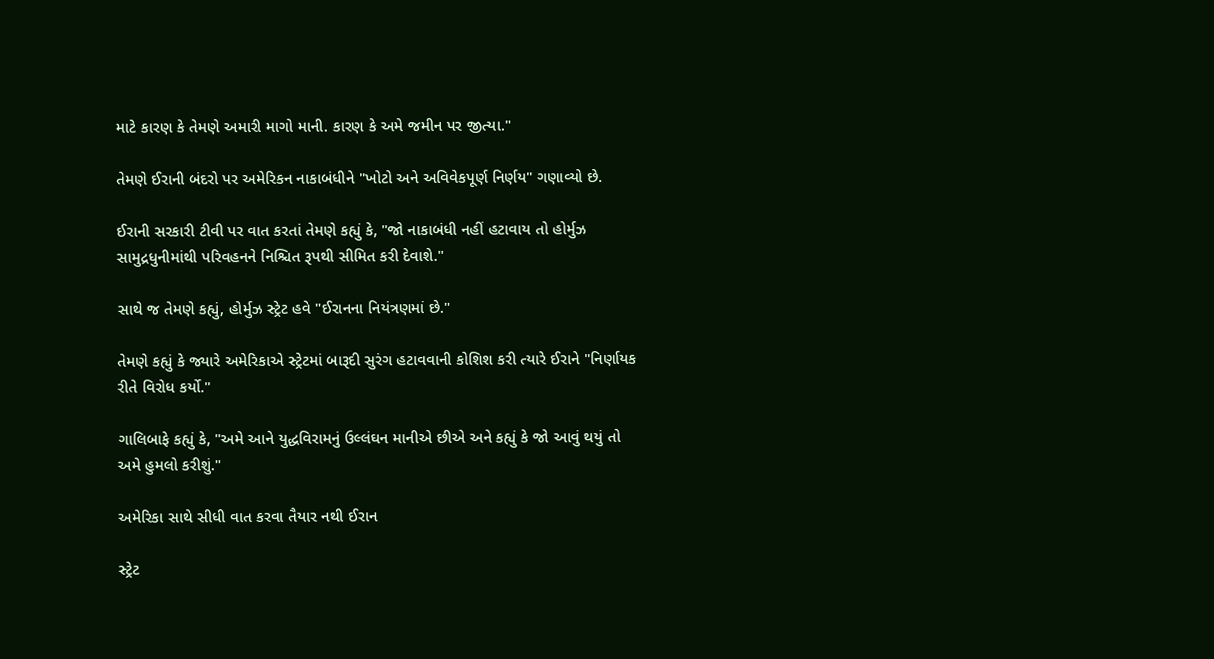માટે કારણ કે તેમણે અમારી માગો માની. કારણ કે અમે જમીન પર જીત્યા."

તેમણે ઈરાની બંદરો પર અમેરિકન નાકાબંધીને "ખોટો અને અવિવેકપૂર્ણ નિર્ણય" ગણાવ્યો છે.

ઈરાની સરકારી ટીવી પર વાત કરતાં તેમણે કહ્યું કે, "જો નાકાબંધી નહીં હટાવાય તો હોર્મુઝ સામુદ્રધુનીમાંથી પરિવહનને નિશ્ચિત રૂપથી સીમિત કરી દેવાશે."

સાથે જ તેમણે કહ્યું, હોર્મુઝ સ્ટ્રેટ હવે "ઈરાનના નિયંત્રણમાં છે."

તેમણે કહ્યું કે જ્યારે અમેરિકાએ સ્ટ્રેટમાં બારૂદી સુરંગ હટાવવાની કોશિશ કરી ત્યારે ઈરાને "નિર્ણાયક રીતે વિરોધ કર્યો."

ગાલિબાફે કહ્યું કે, "અમે આને યુદ્ધવિરામનું ઉલ્લંઘન માનીએ છીએ અને કહ્યું કે જો આવું થયું તો અમે હુમલો કરીશું."

અમેરિકા સાથે સીધી વાત કરવા તૈયાર નથી ઈરાન

સ્ટ્રેટ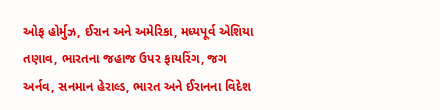ઓફ હોર્મુઝ, ઈરાન અને અમેરિકા, મધ્યપૂર્વ એશિયા તણાવ, ભારતના જહાજ ઉપર ફાયરિંગ, જગ અર્નવ, સનમાન હેરાલ્ડ, ભારત અને ઈરાનના વિદેશ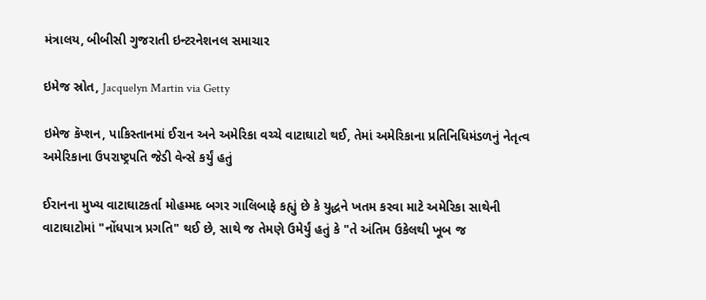મંત્રાલય, બીબીસી ગુજરાતી ઇન્ટરનેશનલ સમાચાર

ઇમેજ સ્રોત, Jacquelyn Martin via Getty

ઇમેજ કૅપ્શન, પાકિસ્તાનમાં ઈરાન અને અમેરિકા વચ્ચે વાટાઘાટો થઈ, તેમાં અમેરિકાના પ્રતિનિધિમંડળનું નેતૃત્વ અમેરિકાના ઉપરાષ્ટ્રપતિ જેડી વેન્સે કર્યું હતું

ઈરાનના મુખ્ય વાટાઘાટકર્તા મોહમ્મદ બગર ગાલિબાફે કહ્યું છે કે યુદ્ધને ખતમ કરવા માટે અમેરિકા સાથેની વાટાઘાટોમાં "નોંધપાત્ર પ્રગતિ" થઈ છે, સાથે જ તેમણે ઉમેર્યું હતું કે "તે અંતિમ ઉકેલથી ખૂબ જ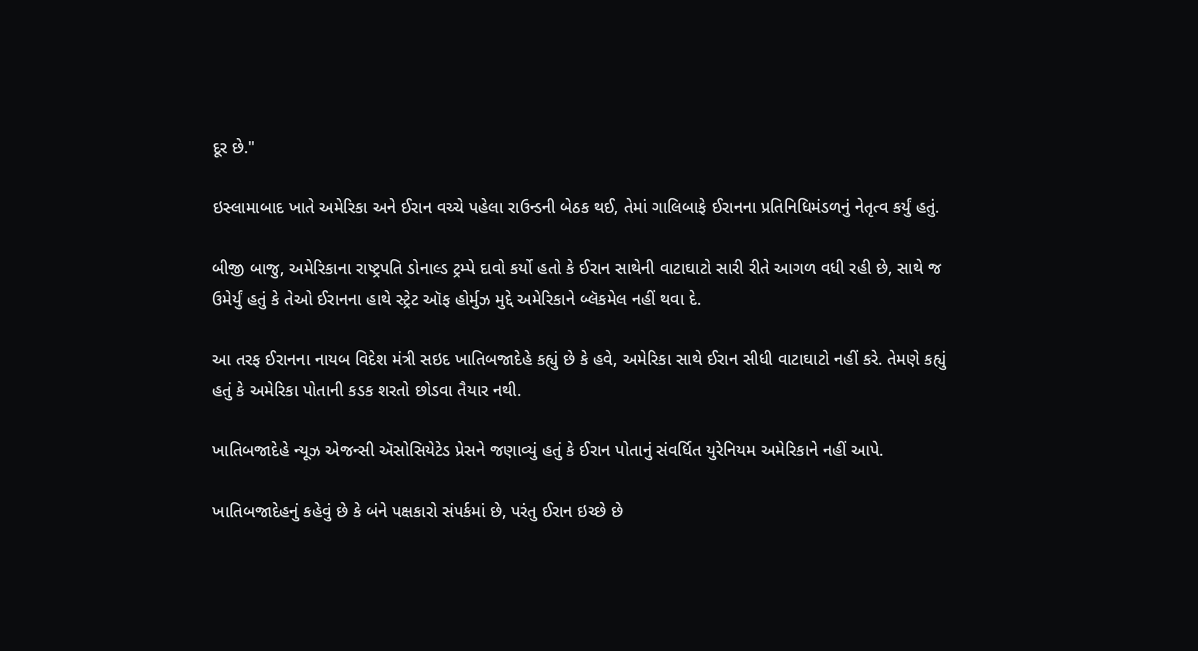દૂર છે."

ઇસ્લામાબાદ ખાતે અમેરિકા અને ઈરાન વચ્ચે પહેલા રાઉન્ડની બેઠક થઈ, તેમાં ગાલિબાફે ઈરાનના પ્રતિનિધિમંડળનું નેતૃત્વ કર્યું હતું.

બીજી બાજુ, અમેરિકાના રાષ્ટ્રપતિ ડોનાલ્ડ ટ્રમ્પે દાવો કર્યો હતો કે ઈરાન સાથેની વાટાઘાટો સારી રીતે આગળ વધી રહી છે, સાથે જ ઉમેર્યું હતું કે તેઓ ઈરાનના હાથે સ્ટ્રેટ ઑફ હોર્મુઝ મુદ્દે અમેરિકાને બ્લૅકમેલ નહીં થવા દે.

આ તરફ ઈરાનના નાયબ વિદેશ મંત્રી સઇદ ખાતિબજાદેહે કહ્યું છે કે હવે, અમેરિકા સાથે ઈરાન સીધી વાટાઘાટો નહીં કરે. તેમણે કહ્યું હતું કે અમેરિકા પોતાની કડક શરતો છોડવા તૈયાર નથી.

ખાતિબજાદેહે ન્યૂઝ એજન્સી ઍસોસિયેટેડ પ્રેસને જણાવ્યું હતું કે ઈરાન પોતાનું સંવર્ધિત યુરેનિયમ અમેરિકાને નહીં આપે.

ખાતિબજાદેહનું કહેવું છે કે બંને પક્ષકારો સંપર્કમાં છે, પરંતુ ઈરાન ઇચ્છે છે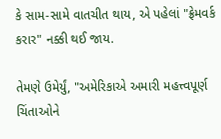કે સામ-સામે વાતચીત થાય, એ પહેલાં "ફ્રેમવર્ક કરાર" નક્કી થઈ જાય.

તેમણે ઉમેર્યું, "અમેરિકાએ અમારી મહત્ત્વપૂર્ણ ચિંતાઓને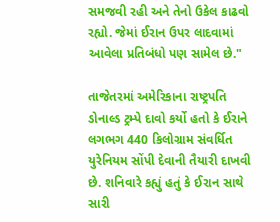સમજવી રહી અને તેનો ઉકેલ કાઢવો રહ્યો. જેમાં ઈરાન ઉપર લાદવામાં આવેલા પ્રતિબંધો પણ સામેલ છે."

તાજેતરમાં અમેરિકાના રાષ્ટ્રપતિ ડોનાલ્ડ ટ્રમ્પે દાવો કર્યો હતો કે ઈરાને લગભગ 440 કિલોગ્રામ સંવર્ધિત યુરેનિયમ સોંપી દેવાની તૈયારી દાખવી છે. શનિવારે કહ્યું હતું કે ઈરાન સાથે સારી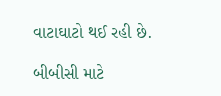વાટાઘાટો થઈ રહી છે.

બીબીસી માટે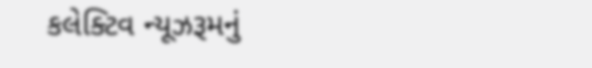કલેક્ટિવ ન્યૂઝરૂમનું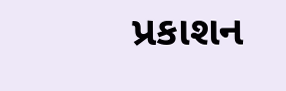પ્રકાશન